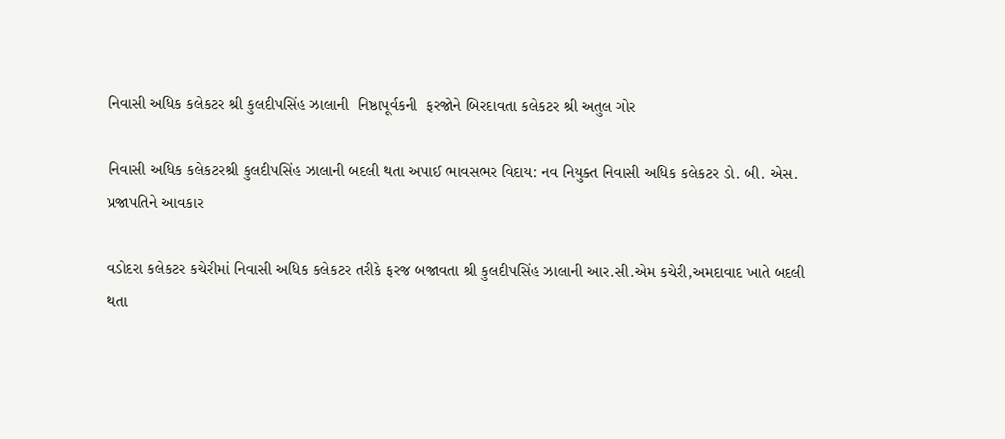નિવાસી અધિક કલેકટર શ્રી કુલદીપસિંહ ઝાલાની  નિષ્ઠાપૂર્વકની  ફરજોને બિરદાવતા કલેકટર શ્રી અતુલ ગોર

નિવાસી અધિક કલેકટરશ્રી કુલદીપસિંહ ઝાલાની બદલી થતા અપાઈ ભાવસભર વિદાય: નવ નિયુક્ત નિવાસી અધિક કલેકટર ડો. બી. એસ. પ્રજાપતિને આવકાર

વડોદરા કલેકટર કચેરીમાં નિવાસી અધિક કલેકટર તરીકે ફરજ બજાવતા શ્રી કુલદીપસિંહ ઝાલાની આર.સી.એમ કચેરી,અમદાવાદ ખાતે બદલી થતા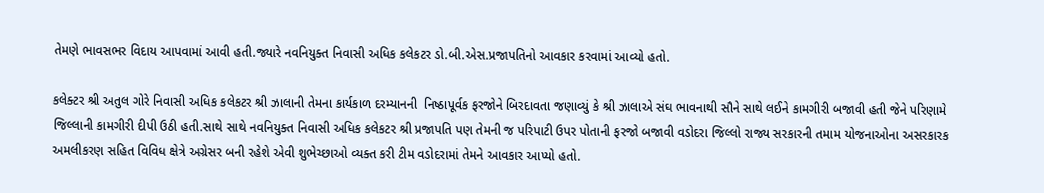તેમણે ભાવસભર વિદાય આપવામાં આવી હતી.જ્યારે નવનિયુક્ત નિવાસી અધિક કલેકટર ડો.બી.એસ.પ્રજાપતિનો આવકાર કરવામાં આવ્યો હતો.

કલેક્ટર શ્રી અતુલ ગોરે નિવાસી અધિક કલેકટર શ્રી ઝાલાની તેમના કાર્યકાળ દરમ્યાનની  નિષ્ઠાપૂર્વક ફરજોને બિરદાવતા જણાવ્યું કે શ્રી ઝાલાએ સંઘ ભાવનાથી સૌને સાથે લઈને કામગીરી બજાવી હતી જેને પરિણામે જિલ્લાની કામગીરી દીપી ઉઠી હતી.સાથે સાથે નવનિયુક્ત નિવાસી અધિક કલેકટર શ્રી પ્રજાપતિ પણ તેમની જ પરિપાટી ઉપર પોતાની ફરજો બજાવી વડોદરા જિલ્લો રાજ્ય સરકારની તમામ યોજનાઓના અસરકારક અમલીકરણ સહિત વિવિધ ક્ષેત્રે અગ્રેસર બની રહેશે એવી શુભેચ્છાઓ વ્યક્ત કરી ટીમ વડોદરામાં તેમને આવકાર આપ્યો હતો.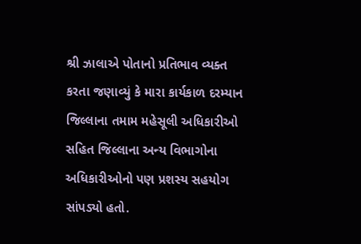શ્રી ઝાલાએ પોતાનો પ્રતિભાવ વ્યક્ત કરતા જણાવ્યું કે મારા કાર્યકાળ દરમ્યાન જિલ્લાના તમામ મહેસૂલી અધિકારીઓ સહિત જિલ્લાના અન્ય વિભાગોના અધિકારીઓનો પણ પ્રશસ્ય સહયોગ સાંપડ્યો હતો.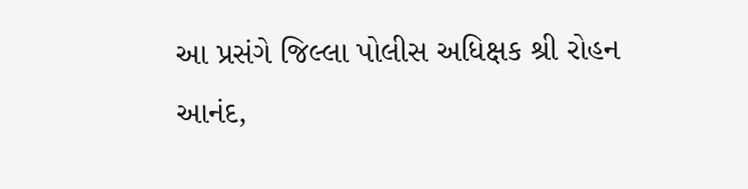આ પ્રસંગે જિલ્લા પોલીસ અધિક્ષક શ્રી રોહન આનંદ,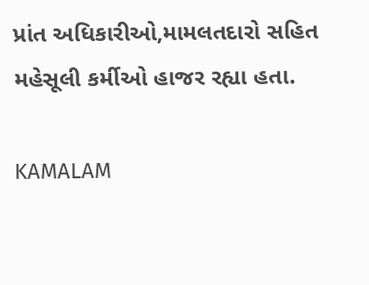પ્રાંત અધિકારીઓ,મામલતદારો સહિત મહેસૂલી કર્મીઓ હાજર રહ્યા હતા.

KAMALAM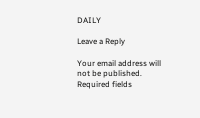DAILY

Leave a Reply

Your email address will not be published. Required fields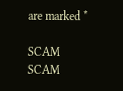are marked *

SCAM SCAM